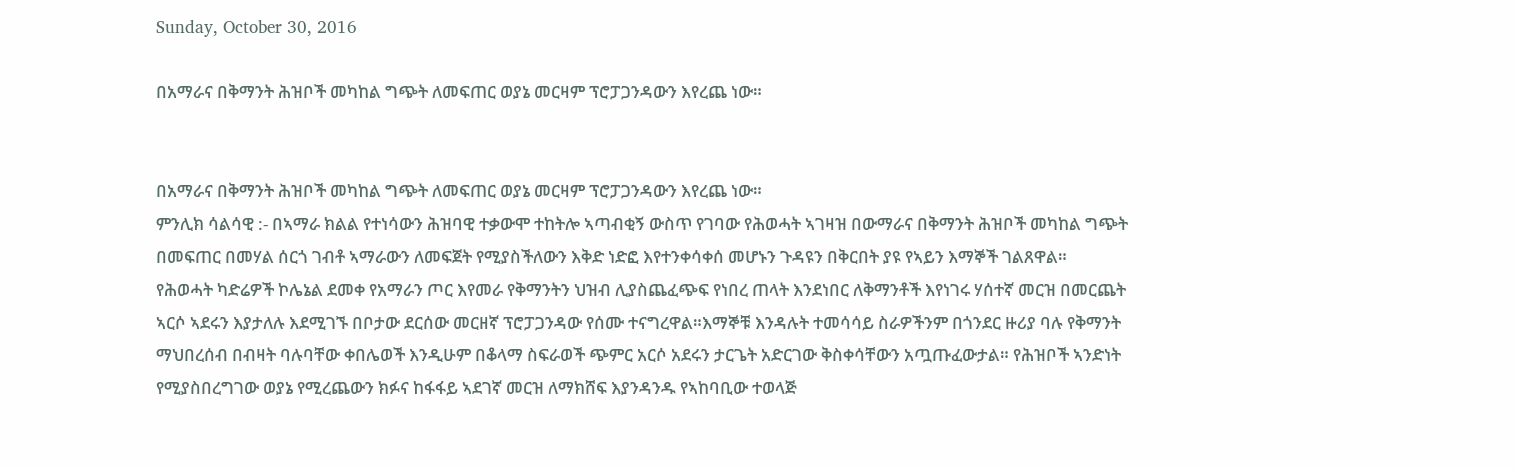Sunday, October 30, 2016

በአማራና በቅማንት ሕዝቦች መካከል ግጭት ለመፍጠር ወያኔ መርዛም ፕሮፓጋንዳውን እየረጨ ነው።


በአማራና በቅማንት ሕዝቦች መካከል ግጭት ለመፍጠር ወያኔ መርዛም ፕሮፓጋንዳውን እየረጨ ነው።
ምንሊክ ሳልሳዊ :- በኣማራ ክልል የተነሳውን ሕዝባዊ ተቃውሞ ተከትሎ ኣጣብቂኝ ውስጥ የገባው የሕወሓት ኣገዛዝ በውማራና በቅማንት ሕዝቦች መካከል ግጭት በመፍጠር በመሃል ሰርጎ ገብቶ ኣማራውን ለመፍጀት የሚያስችለውን እቅድ ነድፎ እየተንቀሳቀሰ መሆኑን ጉዳዩን በቅርበት ያዩ የኣይን እማኞች ገልጸዋል።
የሕወሓት ካድሬዎች ኮሌኔል ደመቀ የአማራን ጦር እየመራ የቅማንትን ህዝብ ሊያስጨፈጭፍ የነበረ ጠላት እንደነበር ለቅማንቶች እየነገሩ ሃሰተኛ መርዝ በመርጨት ኣርሶ ኣደሩን እያታለሉ እደሚገኙ በቦታው ደርሰው መርዘኛ ፕሮፓጋንዳው የሰሙ ተናግረዋል።እማኞቹ እንዳሉት ተመሳሳይ ስራዎችንም በጎንደር ዙሪያ ባሉ የቅማንት ማህበረሰብ በብዛት ባሉባቸው ቀበሌወች እንዲሁም በቆላማ ስፍራወች ጭምር አርሶ አደሩን ታርጌት አድርገው ቅስቀሳቸውን አጧጡፈውታል። የሕዝቦች ኣንድነት የሚያስበረግገው ወያኔ የሚረጨውን ክፉና ከፋፋይ ኣደገኛ መርዝ ለማክሸፍ እያንዳንዱ የኣከባቢው ተወላጅ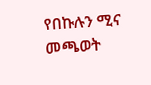የበኩሉን ሚና መጫወት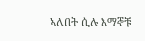ኣለበት ሲሉ እማኞቹ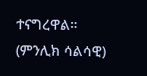ተናግረዋል። (ምንሊክ ሳልሳዊ)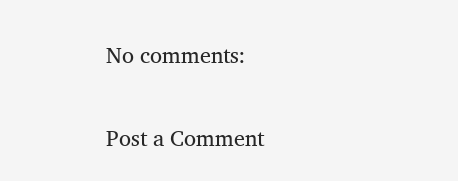No comments:

Post a Comment